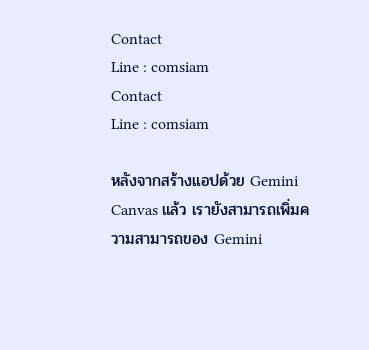Contact
Line : comsiam
Contact
Line : comsiam

หลังจากสร้างแอปด้วย Gemini Canvas แล้ว เรายังสามารถเพิ่มความสามารถของ Gemini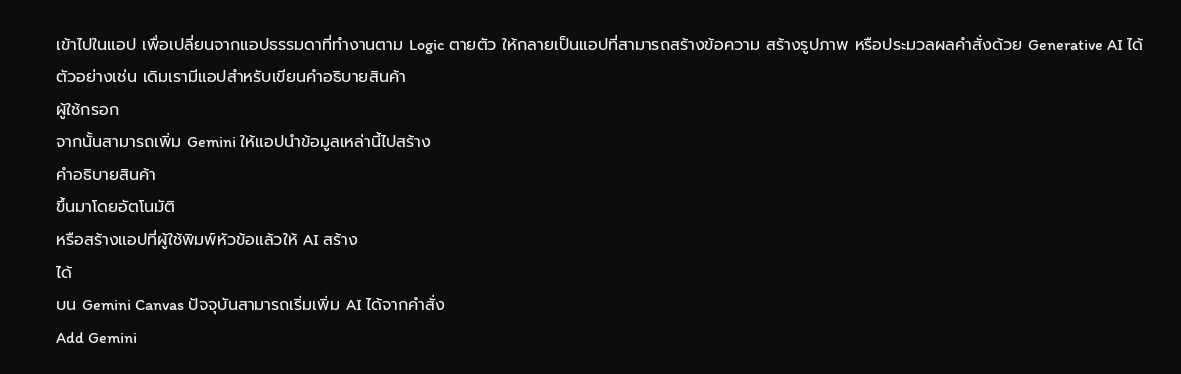เข้าไปในแอป เพื่อเปลี่ยนจากแอปธรรมดาที่ทำงานตาม Logic ตายตัว ให้กลายเป็นแอปที่สามารถสร้างข้อความ สร้างรูปภาพ หรือประมวลผลคำสั่งด้วย Generative AI ได้
ตัวอย่างเช่น เดิมเรามีแอปสำหรับเขียนคำอธิบายสินค้า
ผู้ใช้กรอก
จากนั้นสามารถเพิ่ม Gemini ให้แอปนำข้อมูลเหล่านี้ไปสร้าง
คำอธิบายสินค้า
ขึ้นมาโดยอัตโนมัติ
หรือสร้างแอปที่ผู้ใช้พิมพ์หัวข้อแล้วให้ AI สร้าง
ได้
บน Gemini Canvas ปัจจุบันสามารถเริ่มเพิ่ม AI ได้จากคำสั่ง
Add Gemini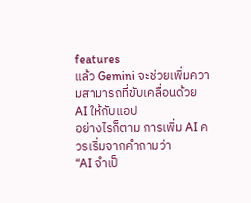features
แล้ว Gemini จะช่วยเพิ่มความสามารถที่ขับเคลื่อนด้วย AI ให้กับแอป
อย่างไรก็ตาม การเพิ่ม AI ควรเริ่มจากคำถามว่า
“AI จำเป็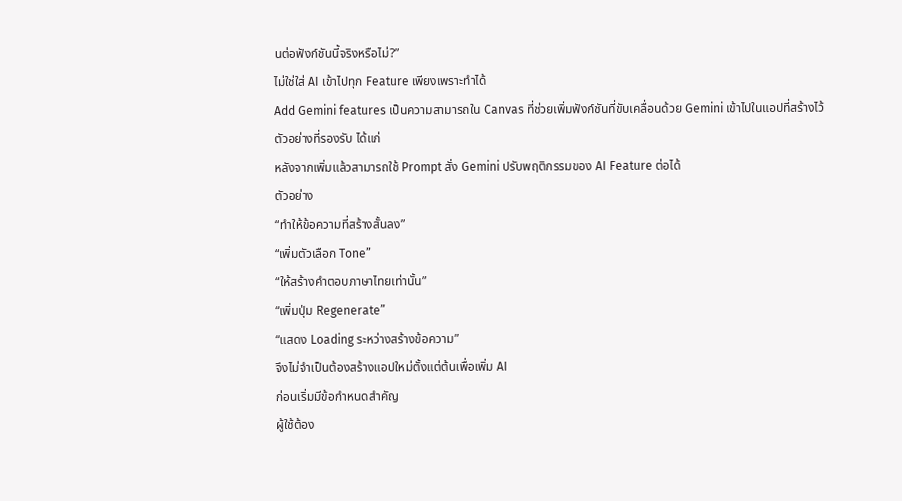นต่อฟังก์ชันนี้จริงหรือไม่?”
ไม่ใช่ใส่ AI เข้าไปทุก Feature เพียงเพราะทำได้
Add Gemini features เป็นความสามารถใน Canvas ที่ช่วยเพิ่มฟังก์ชันที่ขับเคลื่อนด้วย Gemini เข้าไปในแอปที่สร้างไว้
ตัวอย่างที่รองรับ ได้แก่
หลังจากเพิ่มแล้วสามารถใช้ Prompt สั่ง Gemini ปรับพฤติกรรมของ AI Feature ต่อได้
ตัวอย่าง
“ทำให้ข้อความที่สร้างสั้นลง”
“เพิ่มตัวเลือก Tone”
“ให้สร้างคำตอบภาษาไทยเท่านั้น”
“เพิ่มปุ่ม Regenerate”
“แสดง Loading ระหว่างสร้างข้อความ”
จึงไม่จำเป็นต้องสร้างแอปใหม่ตั้งแต่ต้นเพื่อเพิ่ม AI
ก่อนเริ่มมีข้อกำหนดสำคัญ
ผู้ใช้ต้อง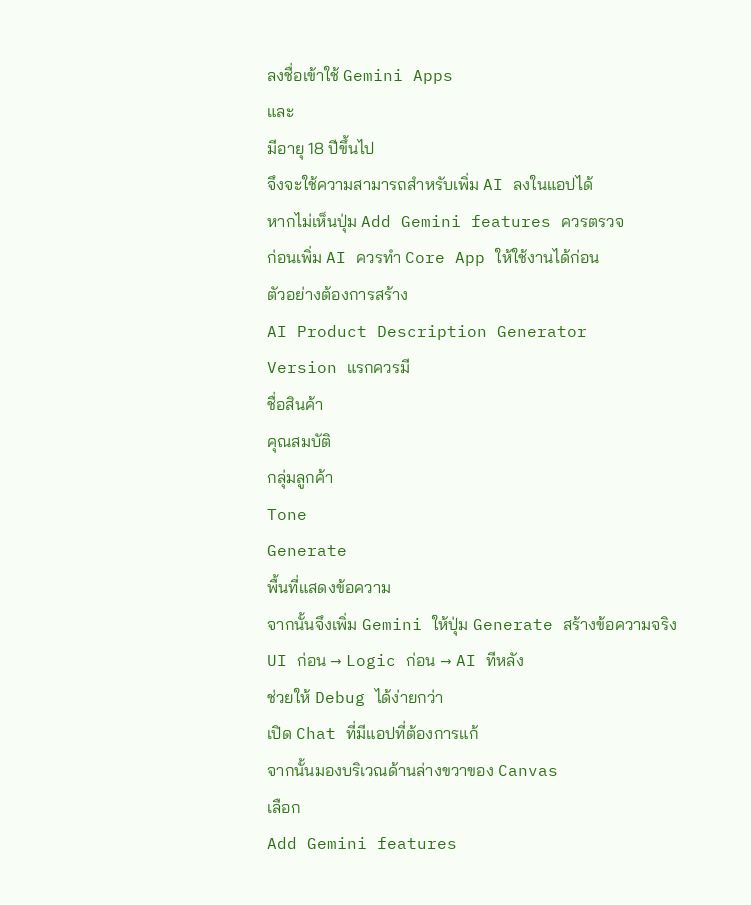ลงชื่อเข้าใช้ Gemini Apps
และ
มีอายุ 18 ปีขึ้นไป
จึงจะใช้ความสามารถสำหรับเพิ่ม AI ลงในแอปได้
หากไม่เห็นปุ่ม Add Gemini features ควรตรวจ
ก่อนเพิ่ม AI ควรทำ Core App ให้ใช้งานได้ก่อน
ตัวอย่างต้องการสร้าง
AI Product Description Generator
Version แรกควรมี
ชื่อสินค้า
คุณสมบัติ
กลุ่มลูกค้า
Tone
Generate
พื้นที่แสดงข้อความ
จากนั้นจึงเพิ่ม Gemini ให้ปุ่ม Generate สร้างข้อความจริง
UI ก่อน → Logic ก่อน → AI ทีหลัง
ช่วยให้ Debug ได้ง่ายกว่า
เปิด Chat ที่มีแอปที่ต้องการแก้
จากนั้นมองบริเวณด้านล่างขวาของ Canvas
เลือก
Add Gemini features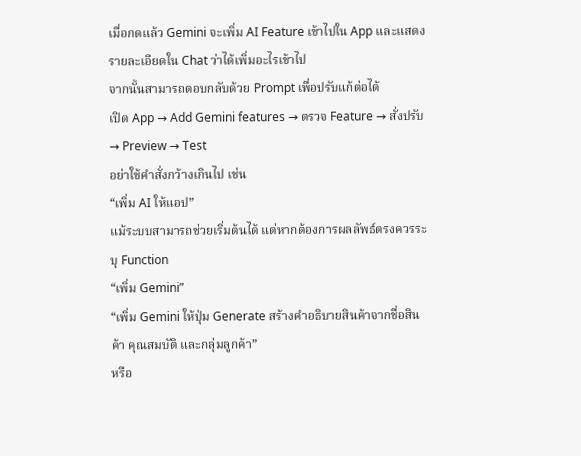เมื่อกดแล้ว Gemini จะเพิ่ม AI Feature เข้าไปใน App และแสดงรายละเอียดใน Chat ว่าได้เพิ่มอะไรเข้าไป
จากนั้นสามารถตอบกลับด้วย Prompt เพื่อปรับแก้ต่อได้
เปิด App → Add Gemini features → ตรวจ Feature → สั่งปรับ → Preview → Test
อย่าใช้คำสั่งกว้างเกินไป เช่น
“เพิ่ม AI ให้แอป”
แม้ระบบสามารถช่วยเริ่มต้นได้ แต่หากต้องการผลลัพธ์ตรงควรระบุ Function
“เพิ่ม Gemini”
“เพิ่ม Gemini ให้ปุ่ม Generate สร้างคำอธิบายสินค้าจากชื่อสินค้า คุณสมบัติ และกลุ่มลูกค้า”
หรือ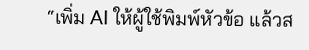“เพิ่ม AI ให้ผู้ใช้พิมพ์หัวข้อ แล้วส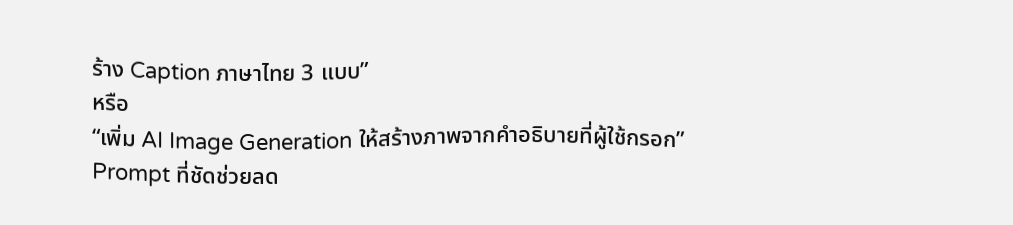ร้าง Caption ภาษาไทย 3 แบบ”
หรือ
“เพิ่ม AI Image Generation ให้สร้างภาพจากคำอธิบายที่ผู้ใช้กรอก”
Prompt ที่ชัดช่วยลด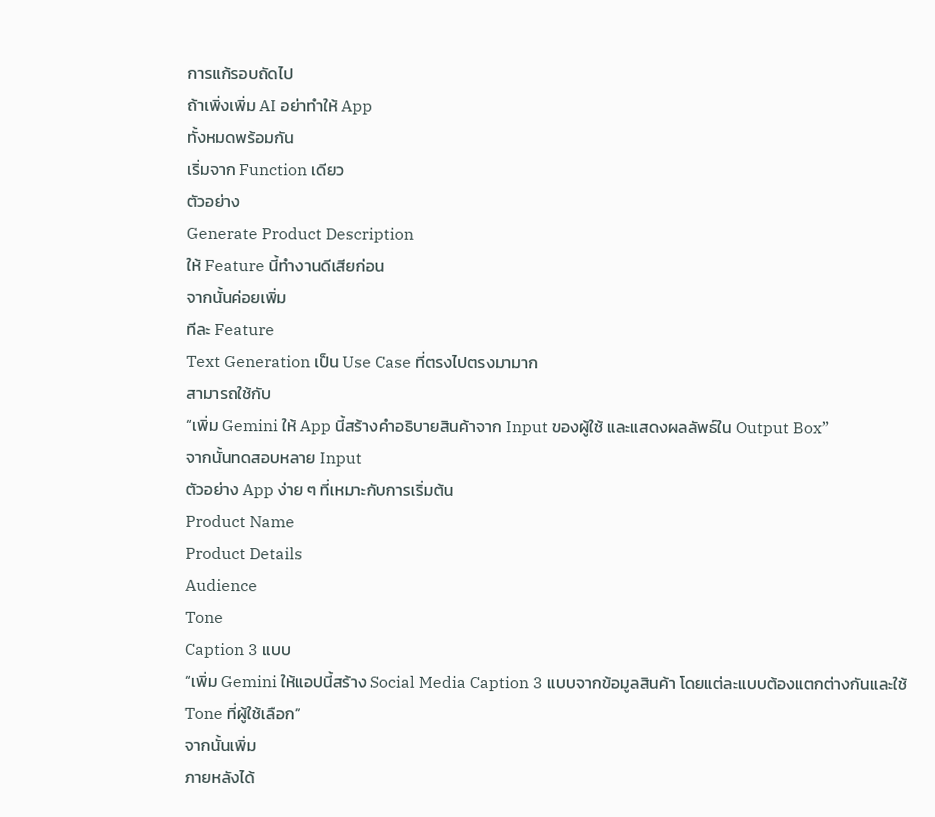การแก้รอบถัดไป
ถ้าเพิ่งเพิ่ม AI อย่าทำให้ App
ทั้งหมดพร้อมกัน
เริ่มจาก Function เดียว
ตัวอย่าง
Generate Product Description
ให้ Feature นี้ทำงานดีเสียก่อน
จากนั้นค่อยเพิ่ม
ทีละ Feature
Text Generation เป็น Use Case ที่ตรงไปตรงมามาก
สามารถใช้กับ
“เพิ่ม Gemini ให้ App นี้สร้างคำอธิบายสินค้าจาก Input ของผู้ใช้ และแสดงผลลัพธ์ใน Output Box”
จากนั้นทดสอบหลาย Input
ตัวอย่าง App ง่าย ๆ ที่เหมาะกับการเริ่มต้น
Product Name
Product Details
Audience
Tone
Caption 3 แบบ
“เพิ่ม Gemini ให้แอปนี้สร้าง Social Media Caption 3 แบบจากข้อมูลสินค้า โดยแต่ละแบบต้องแตกต่างกันและใช้ Tone ที่ผู้ใช้เลือก”
จากนั้นเพิ่ม
ภายหลังได้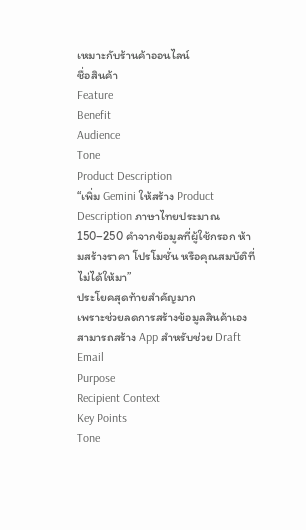เหมาะกับร้านค้าออนไลน์
ชื่อสินค้า
Feature
Benefit
Audience
Tone
Product Description
“เพิ่ม Gemini ให้สร้าง Product Description ภาษาไทยประมาณ 150–250 คำจากข้อมูลที่ผู้ใช้กรอก ห้ามสร้างราคา โปรโมชั่น หรือคุณสมบัติที่ไม่ได้ให้มา”
ประโยคสุดท้ายสำคัญมาก
เพราะช่วยลดการสร้างข้อมูลสินค้าเอง
สามารถสร้าง App สำหรับช่วย Draft Email
Purpose
Recipient Context
Key Points
Tone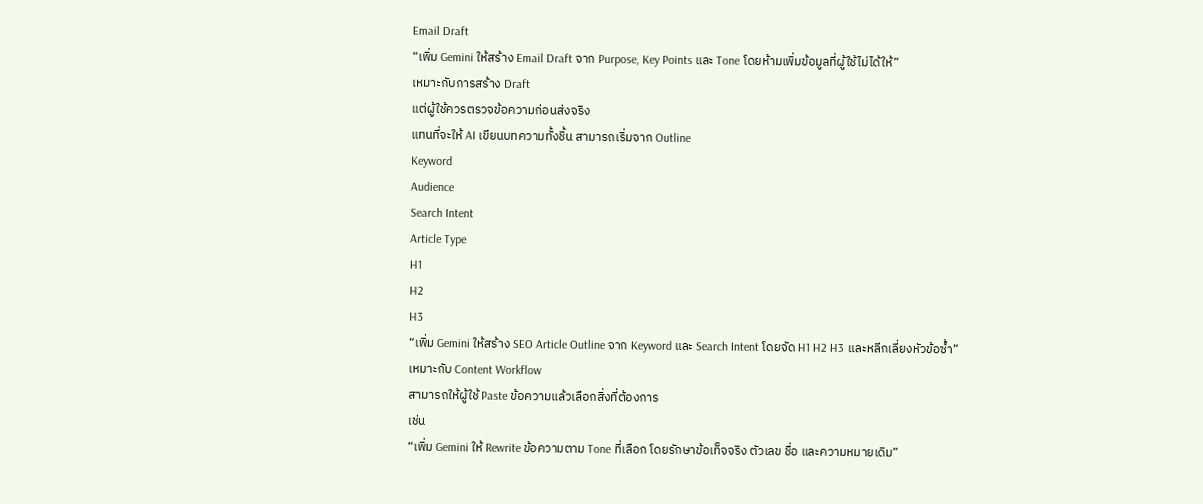Email Draft
“เพิ่ม Gemini ให้สร้าง Email Draft จาก Purpose, Key Points และ Tone โดยห้ามเพิ่มข้อมูลที่ผู้ใช้ไม่ได้ให้”
เหมาะกับการสร้าง Draft
แต่ผู้ใช้ควรตรวจข้อความก่อนส่งจริง
แทนที่จะให้ AI เขียนบทความทั้งชิ้น สามารถเริ่มจาก Outline
Keyword
Audience
Search Intent
Article Type
H1
H2
H3
“เพิ่ม Gemini ให้สร้าง SEO Article Outline จาก Keyword และ Search Intent โดยจัด H1 H2 H3 และหลีกเลี่ยงหัวข้อซ้ำ”
เหมาะกับ Content Workflow
สามารถให้ผู้ใช้ Paste ข้อความแล้วเลือกสิ่งที่ต้องการ
เช่น
“เพิ่ม Gemini ให้ Rewrite ข้อความตาม Tone ที่เลือก โดยรักษาข้อเท็จจริง ตัวเลข ชื่อ และความหมายเดิม”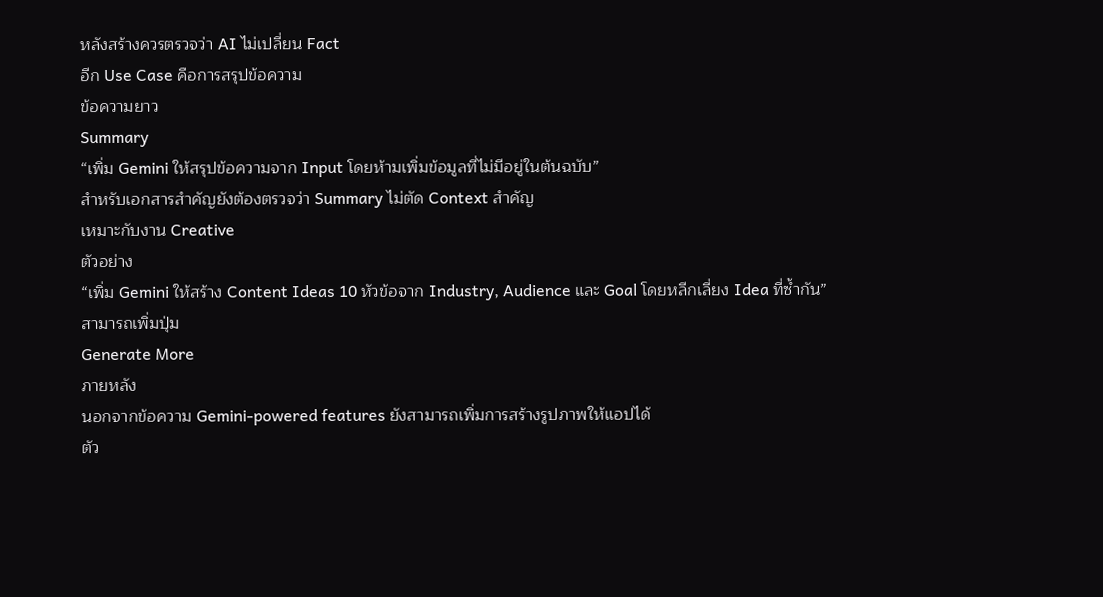หลังสร้างควรตรวจว่า AI ไม่เปลี่ยน Fact
อีก Use Case คือการสรุปข้อความ
ข้อความยาว
Summary
“เพิ่ม Gemini ให้สรุปข้อความจาก Input โดยห้ามเพิ่มข้อมูลที่ไม่มีอยู่ในต้นฉบับ”
สำหรับเอกสารสำคัญยังต้องตรวจว่า Summary ไม่ตัด Context สำคัญ
เหมาะกับงาน Creative
ตัวอย่าง
“เพิ่ม Gemini ให้สร้าง Content Ideas 10 หัวข้อจาก Industry, Audience และ Goal โดยหลีกเลี่ยง Idea ที่ซ้ำกัน”
สามารถเพิ่มปุ่ม
Generate More
ภายหลัง
นอกจากข้อความ Gemini-powered features ยังสามารถเพิ่มการสร้างรูปภาพให้แอปได้
ตัว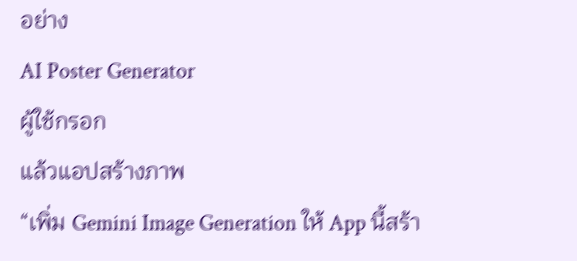อย่าง
AI Poster Generator
ผู้ใช้กรอก
แล้วแอปสร้างภาพ
“เพิ่ม Gemini Image Generation ให้ App นี้สร้า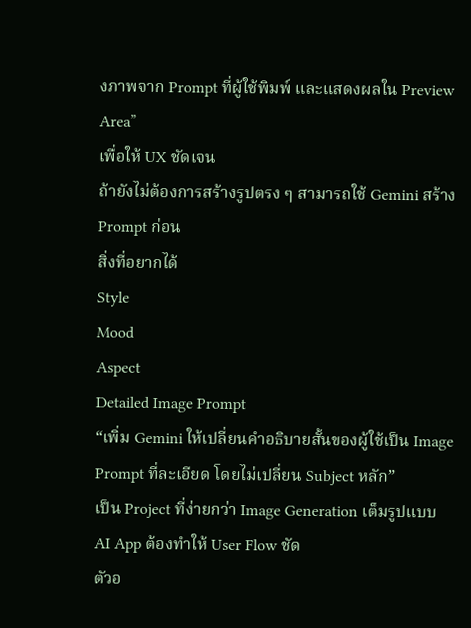งภาพจาก Prompt ที่ผู้ใช้พิมพ์ และแสดงผลใน Preview Area”
เพื่อให้ UX ชัดเจน
ถ้ายังไม่ต้องการสร้างรูปตรง ๆ สามารถใช้ Gemini สร้าง Prompt ก่อน
สิ่งที่อยากได้
Style
Mood
Aspect
Detailed Image Prompt
“เพิ่ม Gemini ให้เปลี่ยนคำอธิบายสั้นของผู้ใช้เป็น Image Prompt ที่ละเอียด โดยไม่เปลี่ยน Subject หลัก”
เป็น Project ที่ง่ายกว่า Image Generation เต็มรูปแบบ
AI App ต้องทำให้ User Flow ชัด
ตัวอ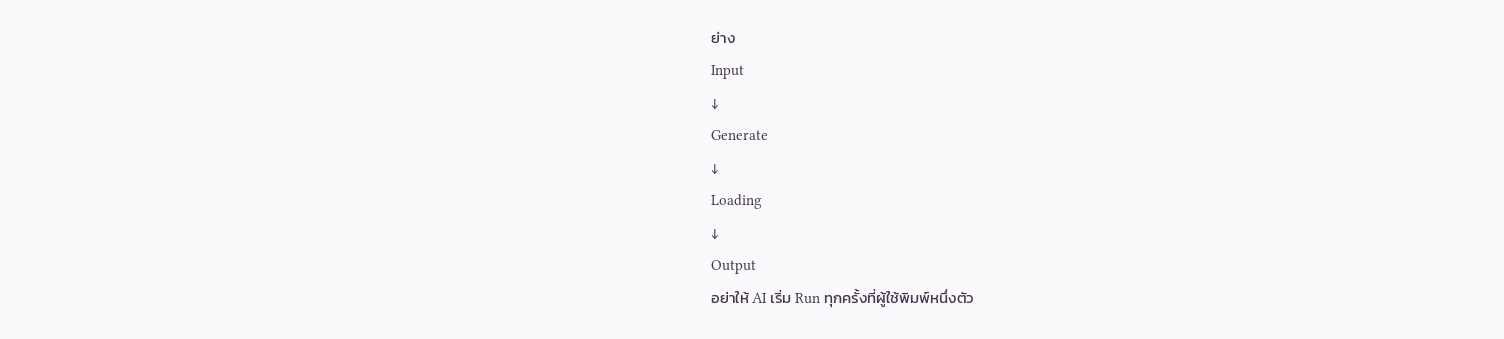ย่าง
Input
↓
Generate
↓
Loading
↓
Output
อย่าให้ AI เริ่ม Run ทุกครั้งที่ผู้ใช้พิมพ์หนึ่งตัว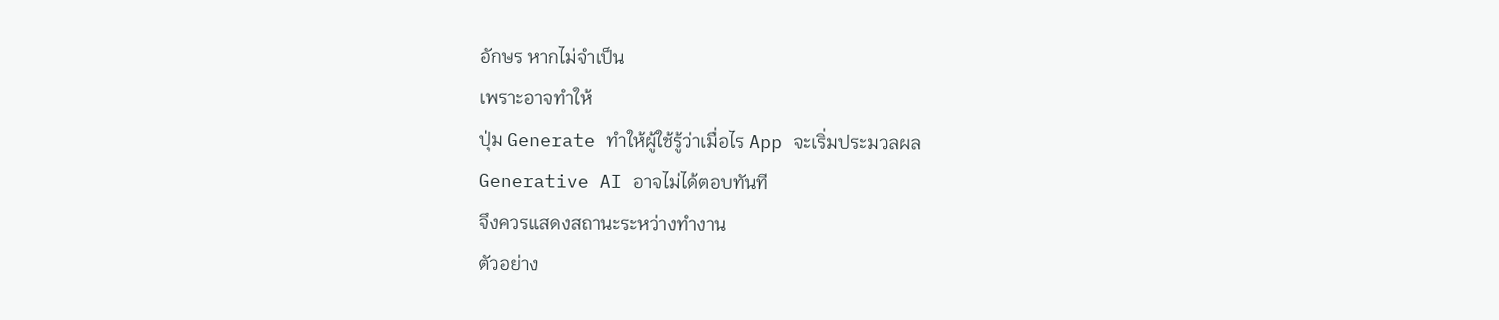อักษร หากไม่จำเป็น
เพราะอาจทำให้
ปุ่ม Generate ทำให้ผู้ใช้รู้ว่าเมื่อไร App จะเริ่มประมวลผล
Generative AI อาจไม่ได้ตอบทันที
จึงควรแสดงสถานะระหว่างทำงาน
ตัวอย่าง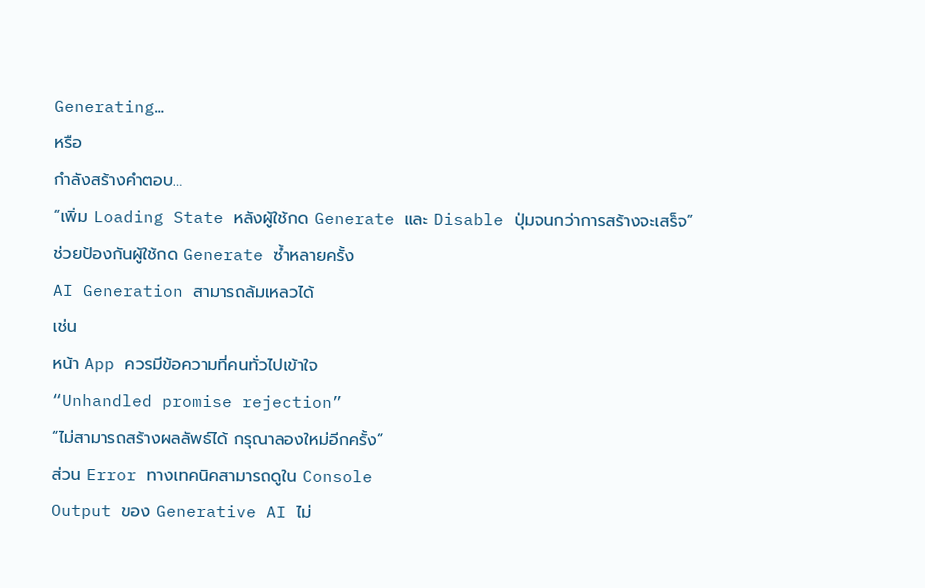Generating…
หรือ
กำลังสร้างคำตอบ…
“เพิ่ม Loading State หลังผู้ใช้กด Generate และ Disable ปุ่มจนกว่าการสร้างจะเสร็จ”
ช่วยป้องกันผู้ใช้กด Generate ซ้ำหลายครั้ง
AI Generation สามารถล้มเหลวได้
เช่น
หน้า App ควรมีข้อความที่คนทั่วไปเข้าใจ
“Unhandled promise rejection”
“ไม่สามารถสร้างผลลัพธ์ได้ กรุณาลองใหม่อีกครั้ง”
ส่วน Error ทางเทคนิคสามารถดูใน Console
Output ของ Generative AI ไม่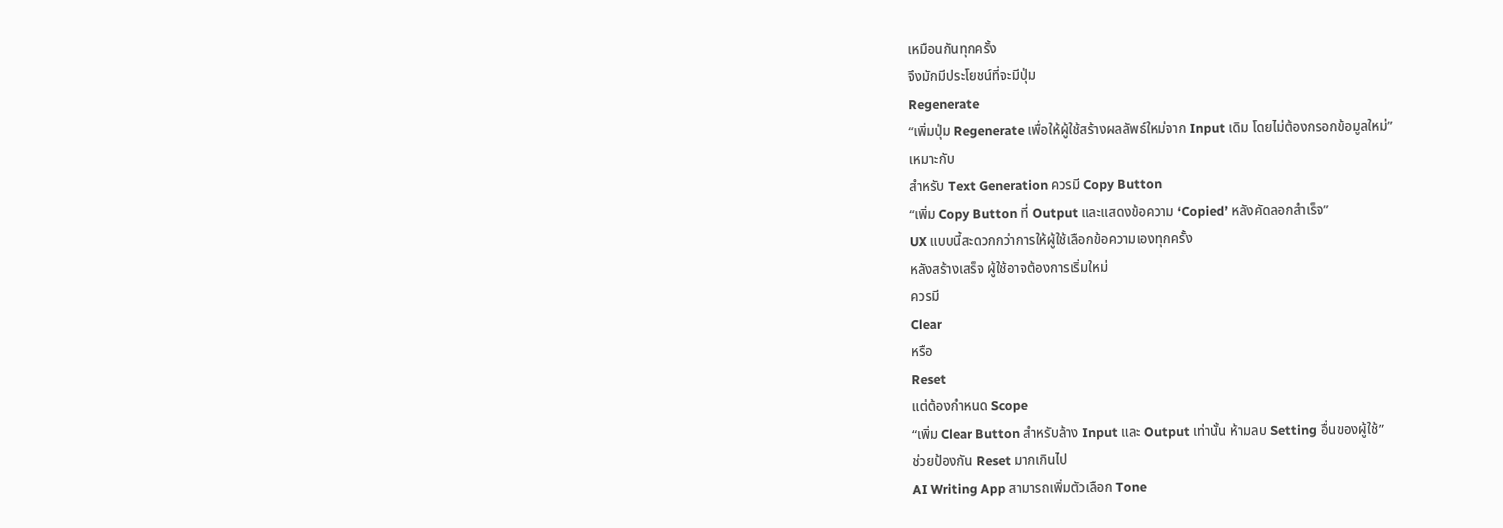เหมือนกันทุกครั้ง
จึงมักมีประโยชน์ที่จะมีปุ่ม
Regenerate
“เพิ่มปุ่ม Regenerate เพื่อให้ผู้ใช้สร้างผลลัพธ์ใหม่จาก Input เดิม โดยไม่ต้องกรอกข้อมูลใหม่”
เหมาะกับ
สำหรับ Text Generation ควรมี Copy Button
“เพิ่ม Copy Button ที่ Output และแสดงข้อความ ‘Copied’ หลังคัดลอกสำเร็จ”
UX แบบนี้สะดวกกว่าการให้ผู้ใช้เลือกข้อความเองทุกครั้ง
หลังสร้างเสร็จ ผู้ใช้อาจต้องการเริ่มใหม่
ควรมี
Clear
หรือ
Reset
แต่ต้องกำหนด Scope
“เพิ่ม Clear Button สำหรับล้าง Input และ Output เท่านั้น ห้ามลบ Setting อื่นของผู้ใช้”
ช่วยป้องกัน Reset มากเกินไป
AI Writing App สามารถเพิ่มตัวเลือก Tone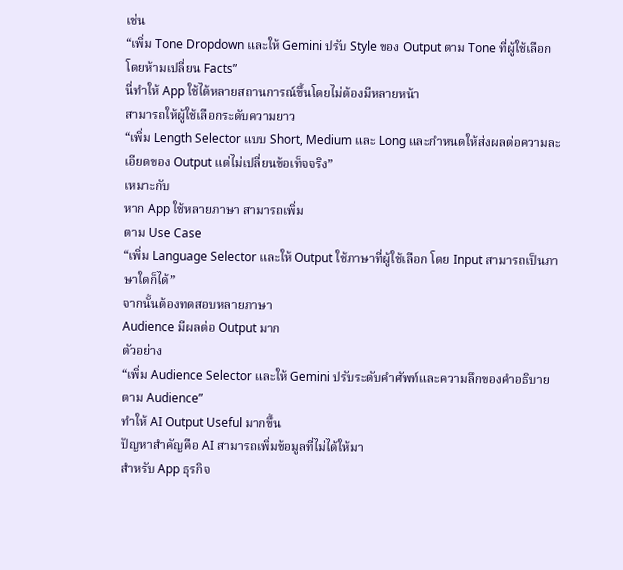เช่น
“เพิ่ม Tone Dropdown และให้ Gemini ปรับ Style ของ Output ตาม Tone ที่ผู้ใช้เลือก โดยห้ามเปลี่ยน Facts”
นี่ทำให้ App ใช้ได้หลายสถานการณ์ขึ้นโดยไม่ต้องมีหลายหน้า
สามารถให้ผู้ใช้เลือกระดับความยาว
“เพิ่ม Length Selector แบบ Short, Medium และ Long และกำหนดให้ส่งผลต่อความละเอียดของ Output แต่ไม่เปลี่ยนข้อเท็จจริง”
เหมาะกับ
หาก App ใช้หลายภาษา สามารถเพิ่ม
ตาม Use Case
“เพิ่ม Language Selector และให้ Output ใช้ภาษาที่ผู้ใช้เลือก โดย Input สามารถเป็นภาษาใดก็ได้”
จากนั้นต้องทดสอบหลายภาษา
Audience มีผลต่อ Output มาก
ตัวอย่าง
“เพิ่ม Audience Selector และให้ Gemini ปรับระดับคำศัพท์และความลึกของคำอธิบายตาม Audience”
ทำให้ AI Output Useful มากขึ้น
ปัญหาสำคัญคือ AI สามารถเพิ่มข้อมูลที่ไม่ได้ให้มา
สำหรับ App ธุรกิจ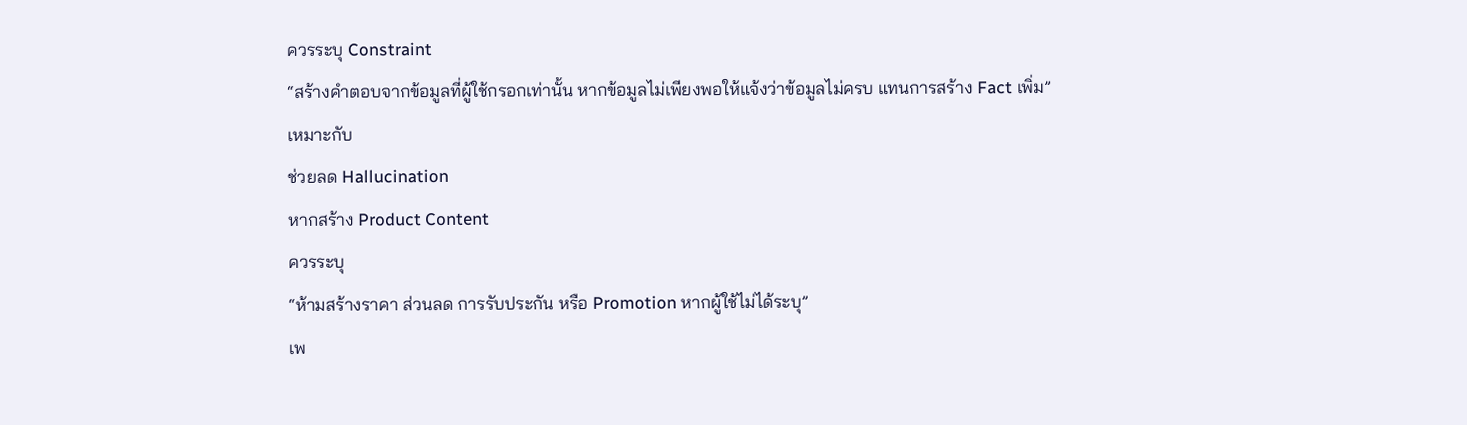ควรระบุ Constraint
“สร้างคำตอบจากข้อมูลที่ผู้ใช้กรอกเท่านั้น หากข้อมูลไม่เพียงพอให้แจ้งว่าข้อมูลไม่ครบ แทนการสร้าง Fact เพิ่ม”
เหมาะกับ
ช่วยลด Hallucination
หากสร้าง Product Content
ควรระบุ
“ห้ามสร้างราคา ส่วนลด การรับประกัน หรือ Promotion หากผู้ใช้ไม่ได้ระบุ”
เพ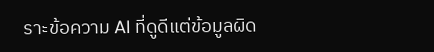ราะข้อความ AI ที่ดูดีแต่ข้อมูลผิด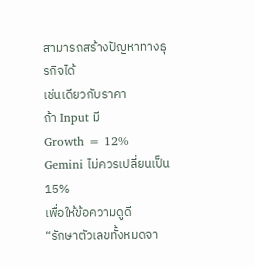สามารถสร้างปัญหาทางธุรกิจได้
เช่นเดียวกับราคา
ถ้า Input มี
Growth = 12%
Gemini ไม่ควรเปลี่ยนเป็น
15%
เพื่อให้ข้อความดูดี
“รักษาตัวเลขทั้งหมดจา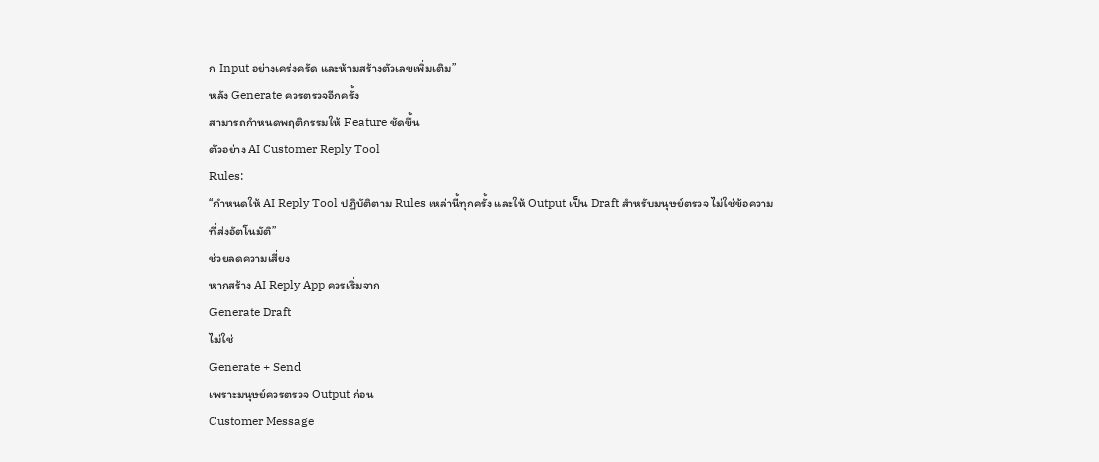ก Input อย่างเคร่งครัด และห้ามสร้างตัวเลขเพิ่มเติม”
หลัง Generate ควรตรวจอีกครั้ง
สามารถกำหนดพฤติกรรมให้ Feature ชัดขึ้น
ตัวอย่าง AI Customer Reply Tool
Rules:
“กำหนดให้ AI Reply Tool ปฏิบัติตาม Rules เหล่านี้ทุกครั้ง และให้ Output เป็น Draft สำหรับมนุษย์ตรวจ ไม่ใช่ข้อความที่ส่งอัตโนมัติ”
ช่วยลดความเสี่ยง
หากสร้าง AI Reply App ควรเริ่มจาก
Generate Draft
ไม่ใช่
Generate + Send
เพราะมนุษย์ควรตรวจ Output ก่อน
Customer Message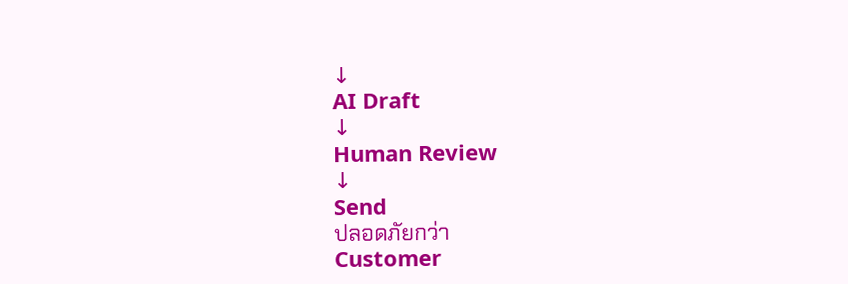↓
AI Draft
↓
Human Review
↓
Send
ปลอดภัยกว่า
Customer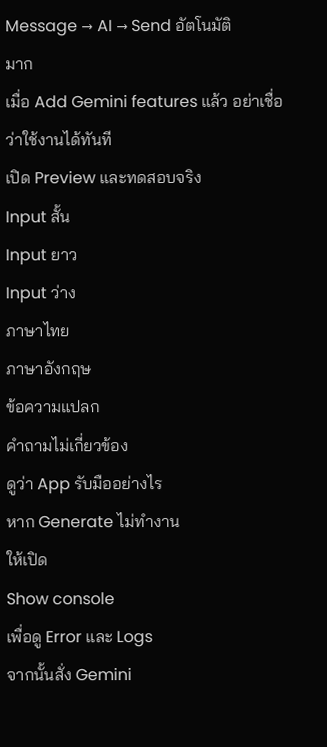Message → AI → Send อัตโนมัติ
มาก
เมื่อ Add Gemini features แล้ว อย่าเชื่อว่าใช้งานได้ทันที
เปิด Preview และทดสอบจริง
Input สั้น
Input ยาว
Input ว่าง
ภาษาไทย
ภาษาอังกฤษ
ข้อความแปลก
คำถามไม่เกี่ยวข้อง
ดูว่า App รับมืออย่างไร
หาก Generate ไม่ทำงาน
ให้เปิด
Show console
เพื่อดู Error และ Logs
จากนั้นสั่ง Gemini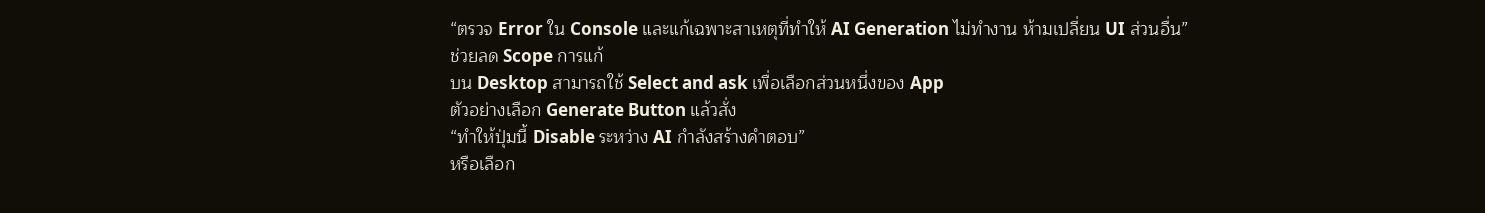“ตรวจ Error ใน Console และแก้เฉพาะสาเหตุที่ทำให้ AI Generation ไม่ทำงาน ห้ามเปลี่ยน UI ส่วนอื่น”
ช่วยลด Scope การแก้
บน Desktop สามารถใช้ Select and ask เพื่อเลือกส่วนหนึ่งของ App
ตัวอย่างเลือก Generate Button แล้วสั่ง
“ทำให้ปุ่มนี้ Disable ระหว่าง AI กำลังสร้างคำตอบ”
หรือเลือก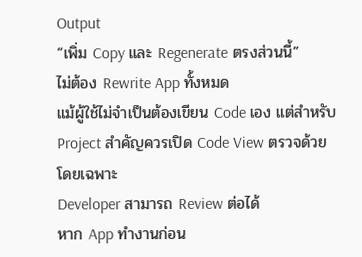Output
“เพิ่ม Copy และ Regenerate ตรงส่วนนี้”
ไม่ต้อง Rewrite App ทั้งหมด
แม้ผู้ใช้ไม่จำเป็นต้องเขียน Code เอง แต่สำหรับ Project สำคัญควรเปิด Code View ตรวจด้วย
โดยเฉพาะ
Developer สามารถ Review ต่อได้
หาก App ทำงานก่อน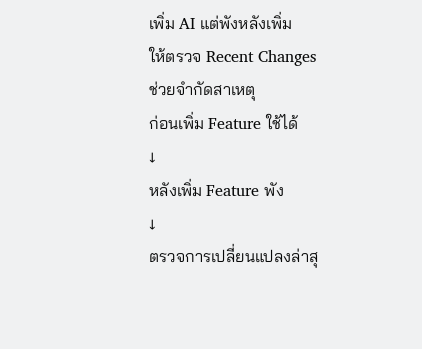เพิ่ม AI แต่พังหลังเพิ่ม
ให้ตรวจ Recent Changes
ช่วยจำกัดสาเหตุ
ก่อนเพิ่ม Feature ใช้ได้
↓
หลังเพิ่ม Feature พัง
↓
ตรวจการเปลี่ยนแปลงล่าสุ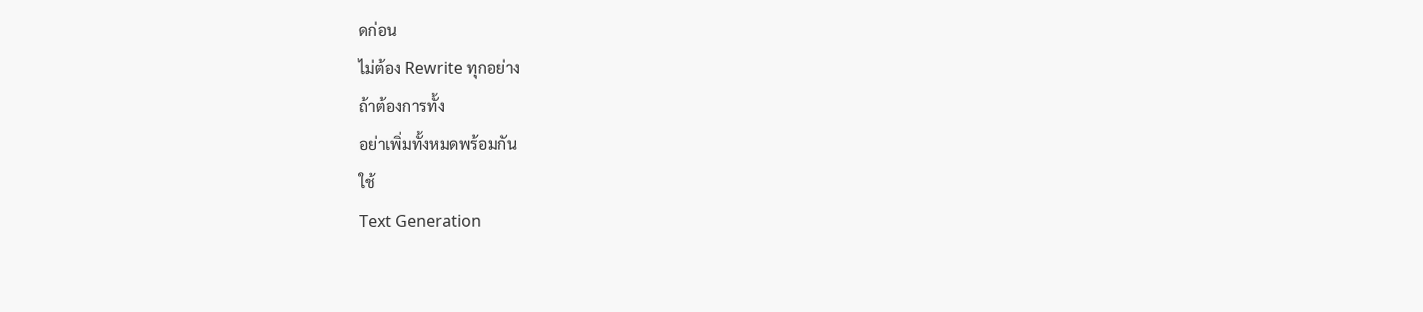ดก่อน
ไม่ต้อง Rewrite ทุกอย่าง
ถ้าต้องการทั้ง
อย่าเพิ่มทั้งหมดพร้อมกัน
ใช้
Text Generation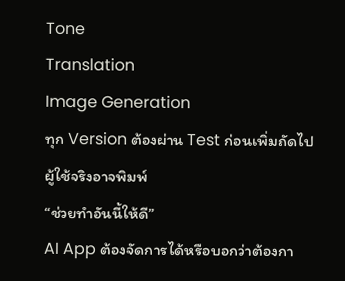Tone
Translation
Image Generation
ทุก Version ต้องผ่าน Test ก่อนเพิ่มถัดไป
ผู้ใช้จริงอาจพิมพ์
“ช่วยทำอันนี้ให้ดี”
AI App ต้องจัดการได้หรือบอกว่าต้องกา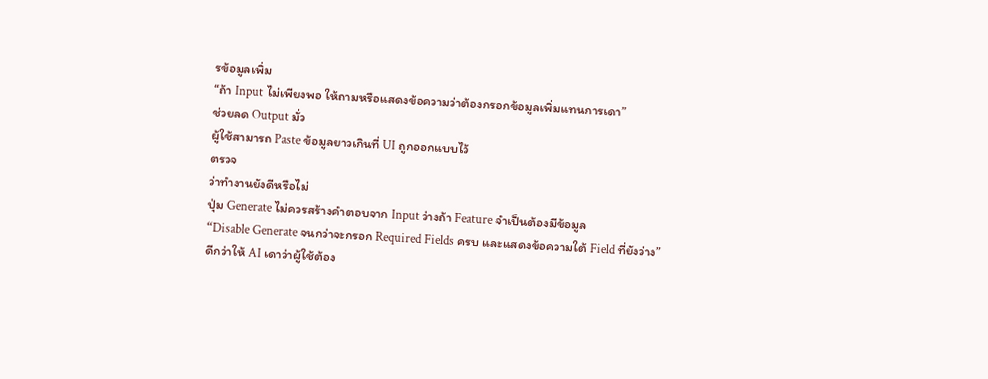รข้อมูลเพิ่ม
“ถ้า Input ไม่เพียงพอ ให้ถามหรือแสดงข้อความว่าต้องกรอกข้อมูลเพิ่มแทนการเดา”
ช่วยลด Output มั่ว
ผู้ใช้สามารถ Paste ข้อมูลยาวเกินที่ UI ถูกออกแบบไว้
ตรวจ
ว่าทำงานยังดีหรือไม่
ปุ่ม Generate ไม่ควรสร้างคำตอบจาก Input ว่างถ้า Feature จำเป็นต้องมีข้อมูล
“Disable Generate จนกว่าจะกรอก Required Fields ครบ และแสดงข้อความใต้ Field ที่ยังว่าง”
ดีกว่าให้ AI เดาว่าผู้ใช้ต้อง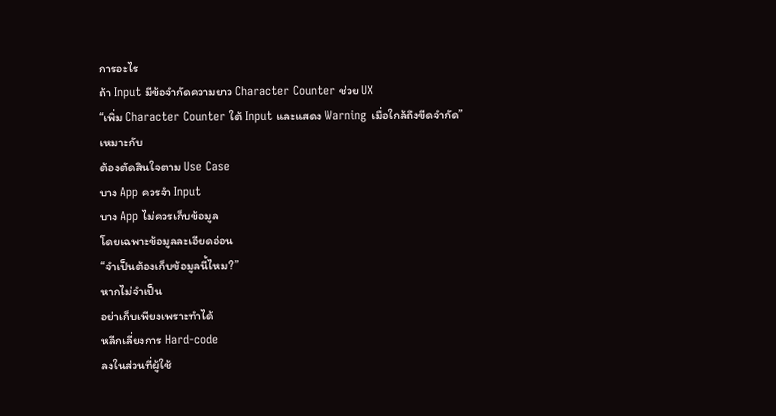การอะไร
ถ้า Input มีข้อจำกัดความยาว Character Counter ช่วย UX
“เพิ่ม Character Counter ใต้ Input และแสดง Warning เมื่อใกล้ถึงขีดจำกัด”
เหมาะกับ
ต้องตัดสินใจตาม Use Case
บาง App ควรจำ Input
บาง App ไม่ควรเก็บข้อมูล
โดยเฉพาะข้อมูลละเอียดอ่อน
“จำเป็นต้องเก็บข้อมูลนี้ไหม?”
หากไม่จำเป็น
อย่าเก็บเพียงเพราะทำได้
หลีกเลี่ยงการ Hard-code
ลงในส่วนที่ผู้ใช้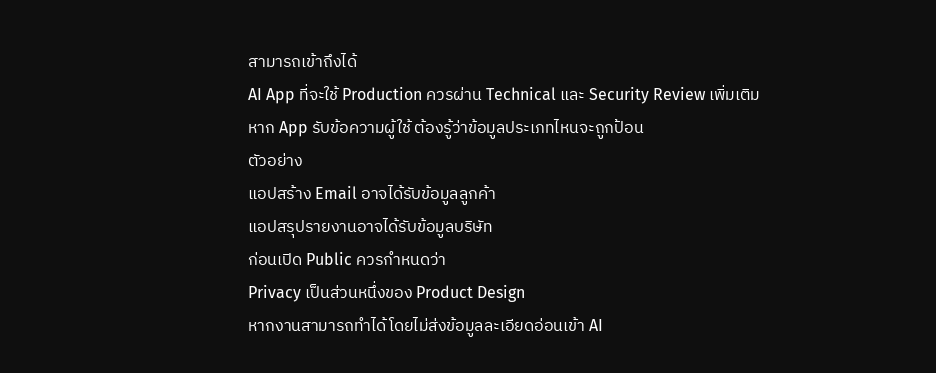สามารถเข้าถึงได้
AI App ที่จะใช้ Production ควรผ่าน Technical และ Security Review เพิ่มเติม
หาก App รับข้อความผู้ใช้ ต้องรู้ว่าข้อมูลประเภทไหนจะถูกป้อน
ตัวอย่าง
แอปสร้าง Email อาจได้รับข้อมูลลูกค้า
แอปสรุปรายงานอาจได้รับข้อมูลบริษัท
ก่อนเปิด Public ควรกำหนดว่า
Privacy เป็นส่วนหนึ่งของ Product Design
หากงานสามารถทำได้โดยไม่ส่งข้อมูลละเอียดอ่อนเข้า AI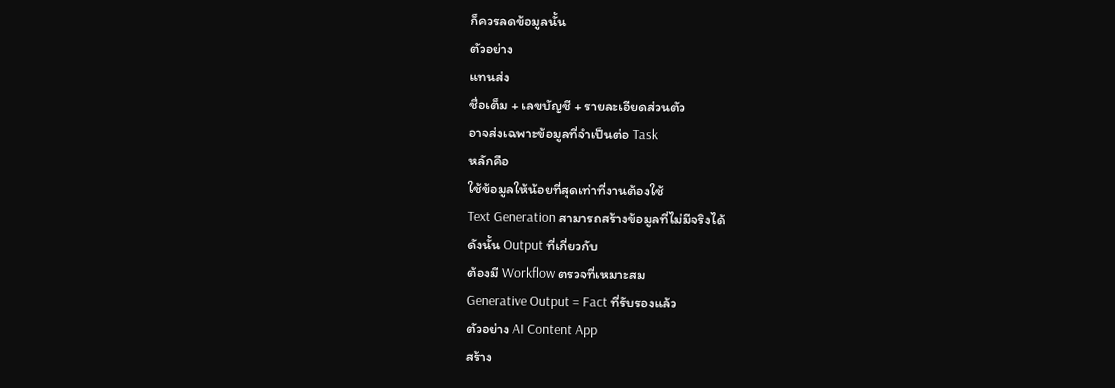ก็ควรลดข้อมูลนั้น
ตัวอย่าง
แทนส่ง
ชื่อเต็ม + เลขบัญชี + รายละเอียดส่วนตัว
อาจส่งเฉพาะข้อมูลที่จำเป็นต่อ Task
หลักคือ
ใช้ข้อมูลให้น้อยที่สุดเท่าที่งานต้องใช้
Text Generation สามารถสร้างข้อมูลที่ไม่มีจริงได้
ดังนั้น Output ที่เกี่ยวกับ
ต้องมี Workflow ตรวจที่เหมาะสม
Generative Output = Fact ที่รับรองแล้ว
ตัวอย่าง AI Content App
สร้าง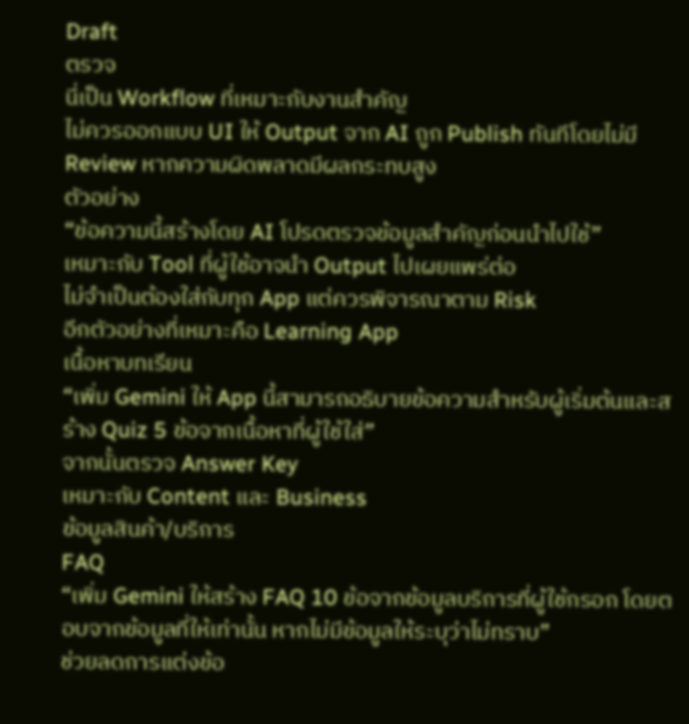Draft
ตรวจ
นี่เป็น Workflow ที่เหมาะกับงานสำคัญ
ไม่ควรออกแบบ UI ให้ Output จาก AI ถูก Publish ทันทีโดยไม่มี Review หากความผิดพลาดมีผลกระทบสูง
ตัวอย่าง
“ข้อความนี้สร้างโดย AI โปรดตรวจข้อมูลสำคัญก่อนนำไปใช้”
เหมาะกับ Tool ที่ผู้ใช้อาจนำ Output ไปเผยแพร่ต่อ
ไม่จำเป็นต้องใส่กับทุก App แต่ควรพิจารณาตาม Risk
อีกตัวอย่างที่เหมาะคือ Learning App
เนื้อหาบทเรียน
“เพิ่ม Gemini ให้ App นี้สามารถอธิบายข้อความสำหรับผู้เริ่มต้นและสร้าง Quiz 5 ข้อจากเนื้อหาที่ผู้ใช้ใส่”
จากนั้นตรวจ Answer Key
เหมาะกับ Content และ Business
ข้อมูลสินค้า/บริการ
FAQ
“เพิ่ม Gemini ให้สร้าง FAQ 10 ข้อจากข้อมูลบริการที่ผู้ใช้กรอก โดยตอบจากข้อมูลที่ให้เท่านั้น หากไม่มีข้อมูลให้ระบุว่าไม่ทราบ”
ช่วยลดการแต่งข้อ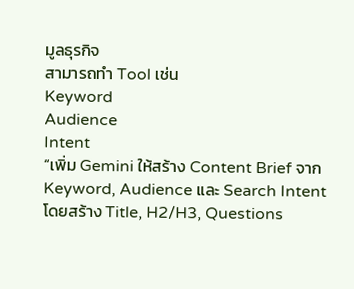มูลธุรกิจ
สามารถทำ Tool เช่น
Keyword
Audience
Intent
“เพิ่ม Gemini ให้สร้าง Content Brief จาก Keyword, Audience และ Search Intent โดยสร้าง Title, H2/H3, Questions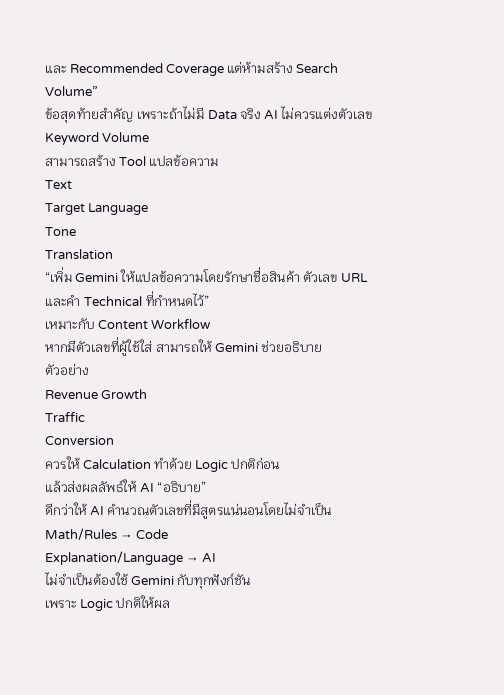และ Recommended Coverage แต่ห้ามสร้าง Search Volume”
ข้อสุดท้ายสำคัญ เพราะถ้าไม่มี Data จริง AI ไม่ควรแต่งตัวเลข Keyword Volume
สามารถสร้าง Tool แปลข้อความ
Text
Target Language
Tone
Translation
“เพิ่ม Gemini ให้แปลข้อความโดยรักษาชื่อสินค้า ตัวเลข URL และคำ Technical ที่กำหนดไว้”
เหมาะกับ Content Workflow
หากมีตัวเลขที่ผู้ใช้ใส่ สามารถให้ Gemini ช่วยอธิบาย
ตัวอย่าง
Revenue Growth
Traffic
Conversion
ควรให้ Calculation ทำด้วย Logic ปกติก่อน
แล้วส่งผลลัพธ์ให้ AI “อธิบาย”
ดีกว่าให้ AI คำนวณตัวเลขที่มีสูตรแน่นอนโดยไม่จำเป็น
Math/Rules → Code
Explanation/Language → AI
ไม่จำเป็นต้องใช้ Gemini กับทุกฟังก์ชัน
เพราะ Logic ปกติให้ผล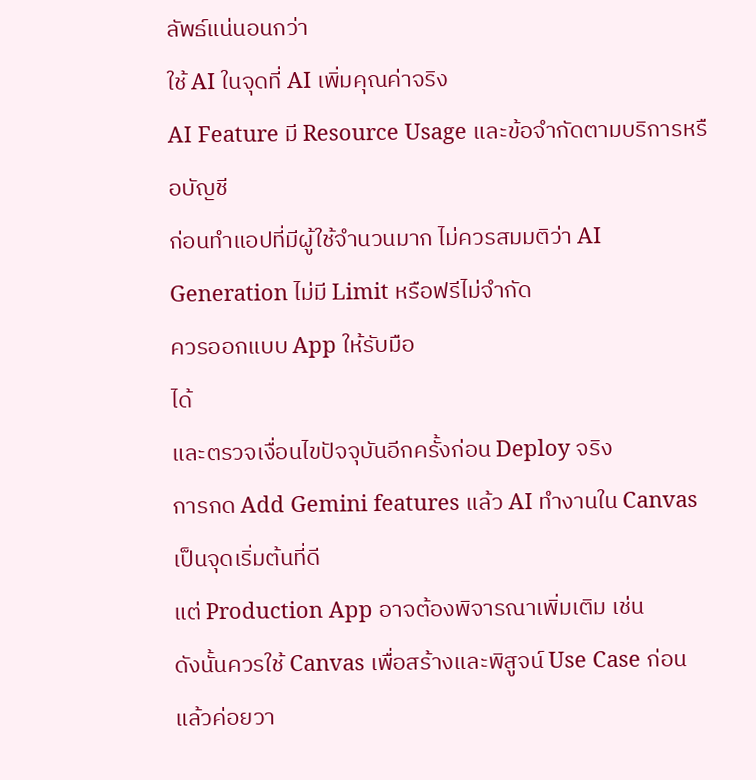ลัพธ์แน่นอนกว่า
ใช้ AI ในจุดที่ AI เพิ่มคุณค่าจริง
AI Feature มี Resource Usage และข้อจำกัดตามบริการหรือบัญชี
ก่อนทำแอปที่มีผู้ใช้จำนวนมาก ไม่ควรสมมติว่า AI Generation ไม่มี Limit หรือฟรีไม่จำกัด
ควรออกแบบ App ให้รับมือ
ได้
และตรวจเงื่อนไขปัจจุบันอีกครั้งก่อน Deploy จริง
การกด Add Gemini features แล้ว AI ทำงานใน Canvas เป็นจุดเริ่มต้นที่ดี
แต่ Production App อาจต้องพิจารณาเพิ่มเติม เช่น
ดังนั้นควรใช้ Canvas เพื่อสร้างและพิสูจน์ Use Case ก่อน
แล้วค่อยวา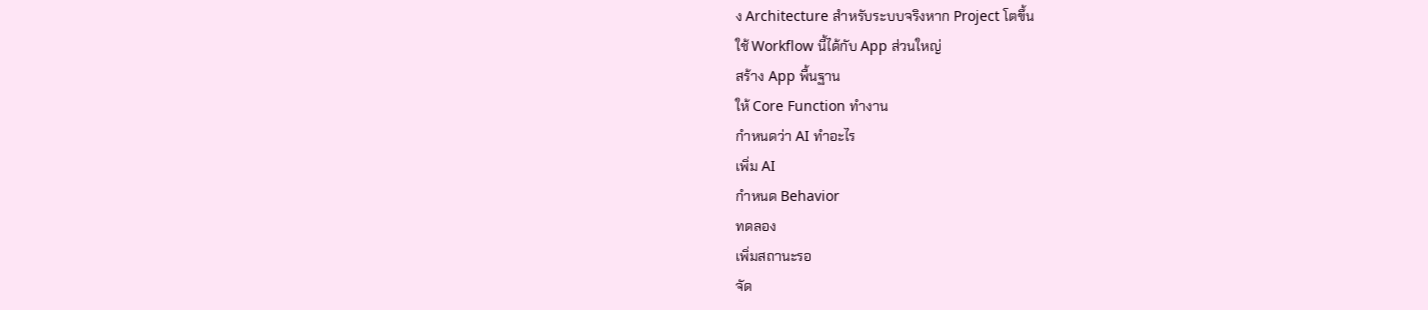ง Architecture สำหรับระบบจริงหาก Project โตขึ้น
ใช้ Workflow นี้ได้กับ App ส่วนใหญ่
สร้าง App พื้นฐาน
ให้ Core Function ทำงาน
กำหนดว่า AI ทำอะไร
เพิ่ม AI
กำหนด Behavior
ทดลอง
เพิ่มสถานะรอ
จัด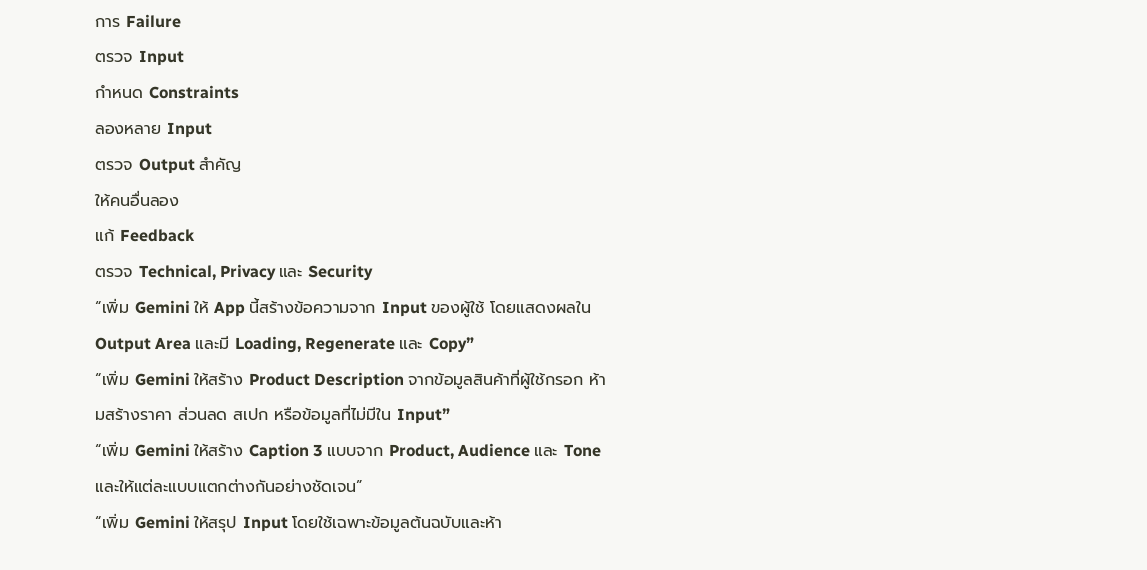การ Failure
ตรวจ Input
กำหนด Constraints
ลองหลาย Input
ตรวจ Output สำคัญ
ให้คนอื่นลอง
แก้ Feedback
ตรวจ Technical, Privacy และ Security
“เพิ่ม Gemini ให้ App นี้สร้างข้อความจาก Input ของผู้ใช้ โดยแสดงผลใน Output Area และมี Loading, Regenerate และ Copy”
“เพิ่ม Gemini ให้สร้าง Product Description จากข้อมูลสินค้าที่ผู้ใช้กรอก ห้ามสร้างราคา ส่วนลด สเปก หรือข้อมูลที่ไม่มีใน Input”
“เพิ่ม Gemini ให้สร้าง Caption 3 แบบจาก Product, Audience และ Tone และให้แต่ละแบบแตกต่างกันอย่างชัดเจน”
“เพิ่ม Gemini ให้สรุป Input โดยใช้เฉพาะข้อมูลต้นฉบับและห้า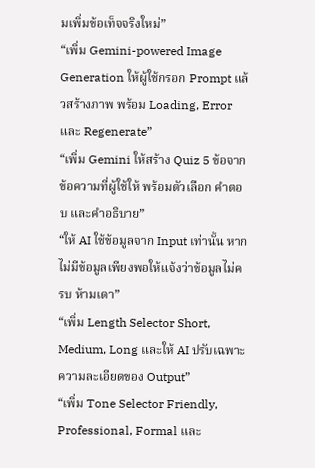มเพิ่มข้อเท็จจริงใหม่”
“เพิ่ม Gemini-powered Image Generation ให้ผู้ใช้กรอก Prompt แล้วสร้างภาพ พร้อม Loading, Error และ Regenerate”
“เพิ่ม Gemini ให้สร้าง Quiz 5 ข้อจากข้อความที่ผู้ใช้ให้ พร้อมตัวเลือก คำตอบ และคำอธิบาย”
“ให้ AI ใช้ข้อมูลจาก Input เท่านั้น หากไม่มีข้อมูลเพียงพอให้แจ้งว่าข้อมูลไม่ครบ ห้ามเดา”
“เพิ่ม Length Selector Short, Medium, Long และให้ AI ปรับเฉพาะความละเอียดของ Output”
“เพิ่ม Tone Selector Friendly, Professional, Formal และ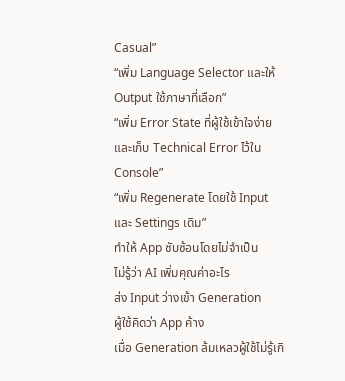Casual”
“เพิ่ม Language Selector และให้ Output ใช้ภาษาที่เลือก”
“เพิ่ม Error State ที่ผู้ใช้เข้าใจง่ายและเก็บ Technical Error ไว้ใน Console”
“เพิ่ม Regenerate โดยใช้ Input และ Settings เดิม”
ทำให้ App ซับซ้อนโดยไม่จำเป็น
ไม่รู้ว่า AI เพิ่มคุณค่าอะไร
ส่ง Input ว่างเข้า Generation
ผู้ใช้คิดว่า App ค้าง
เมื่อ Generation ล้มเหลวผู้ใช้ไม่รู้เกิ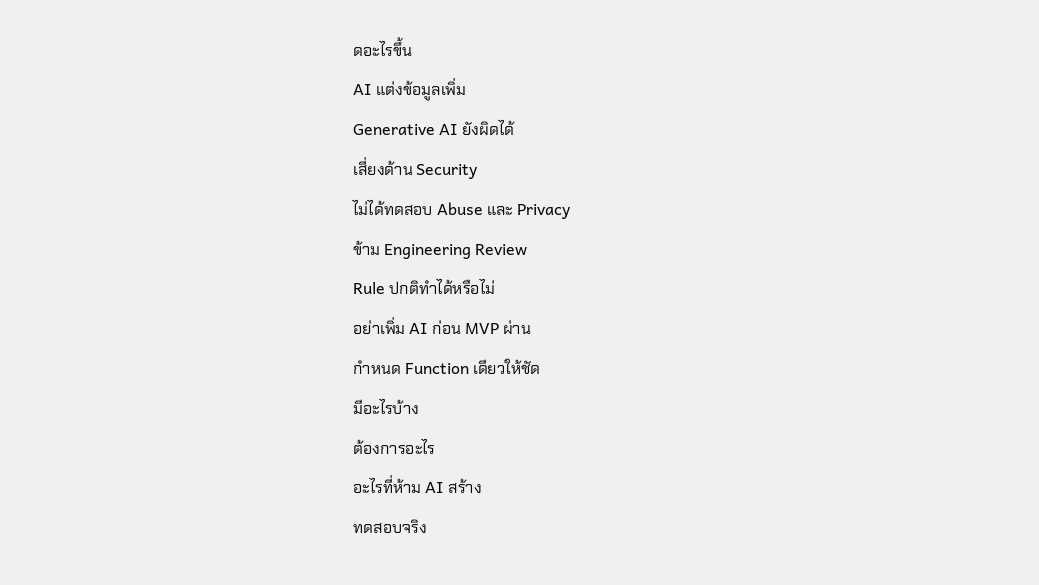ดอะไรขึ้น
AI แต่งข้อมูลเพิ่ม
Generative AI ยังผิดได้
เสี่ยงด้าน Security
ไม่ได้ทดสอบ Abuse และ Privacy
ข้าม Engineering Review
Rule ปกติทำได้หรือไม่
อย่าเพิ่ม AI ก่อน MVP ผ่าน
กำหนด Function เดียวให้ชัด
มีอะไรบ้าง
ต้องการอะไร
อะไรที่ห้าม AI สร้าง
ทดสอบจริง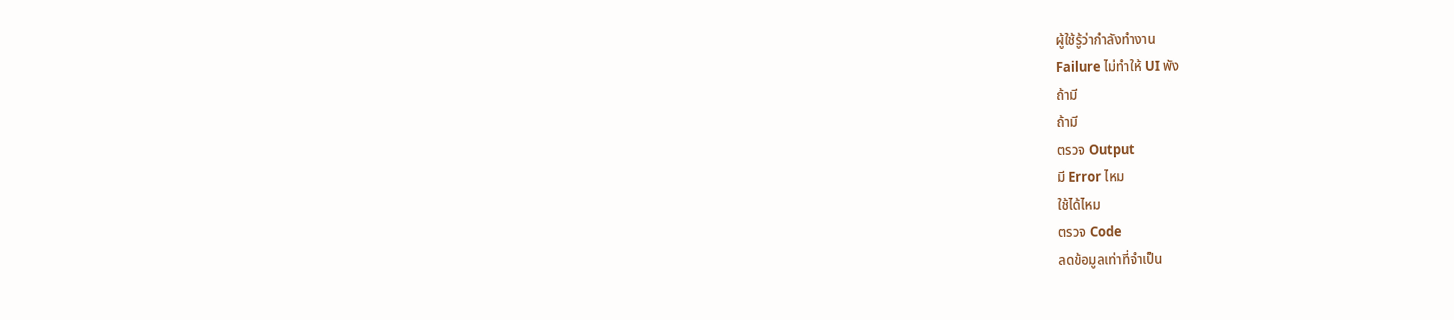ผู้ใช้รู้ว่ากำลังทำงาน
Failure ไม่ทำให้ UI พัง
ถ้ามี
ถ้ามี
ตรวจ Output
มี Error ไหม
ใช้ได้ไหม
ตรวจ Code
ลดข้อมูลเท่าที่จำเป็น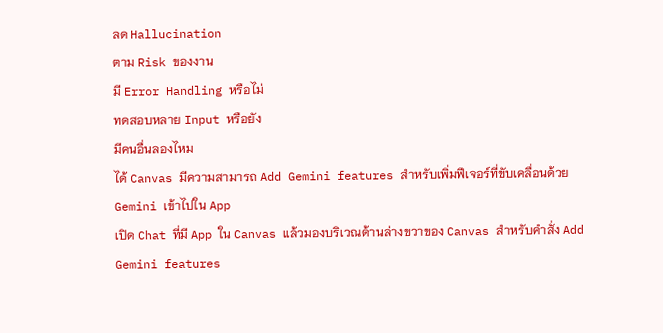ลด Hallucination
ตาม Risk ของงาน
มี Error Handling หรือไม่
ทดสอบหลาย Input หรือยัง
มีคนอื่นลองไหม
ได้ Canvas มีความสามารถ Add Gemini features สำหรับเพิ่มฟีเจอร์ที่ขับเคลื่อนด้วย Gemini เข้าไปใน App
เปิด Chat ที่มี App ใน Canvas แล้วมองบริเวณด้านล่างขวาของ Canvas สำหรับคำสั่ง Add Gemini features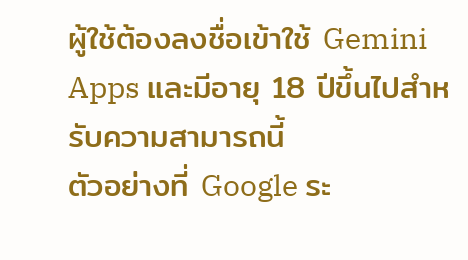ผู้ใช้ต้องลงชื่อเข้าใช้ Gemini Apps และมีอายุ 18 ปีขึ้นไปสำหรับความสามารถนี้
ตัวอย่างที่ Google ระ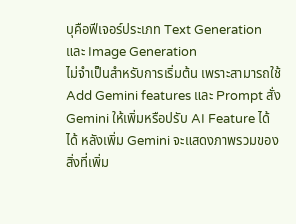บุคือฟีเจอร์ประเภท Text Generation และ Image Generation
ไม่จำเป็นสำหรับการเริ่มต้น เพราะสามารถใช้ Add Gemini features และ Prompt สั่ง Gemini ให้เพิ่มหรือปรับ AI Feature ได้
ได้ หลังเพิ่ม Gemini จะแสดงภาพรวมของสิ่งที่เพิ่ม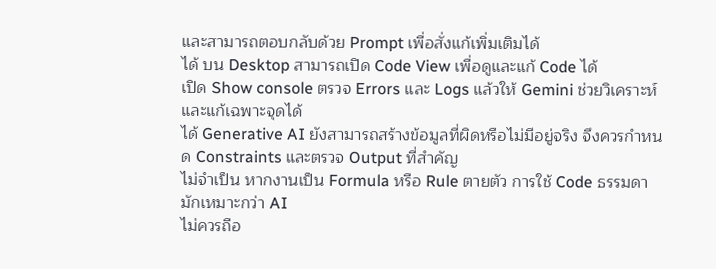และสามารถตอบกลับด้วย Prompt เพื่อสั่งแก้เพิ่มเติมได้
ได้ บน Desktop สามารถเปิด Code View เพื่อดูและแก้ Code ได้
เปิด Show console ตรวจ Errors และ Logs แล้วให้ Gemini ช่วยวิเคราะห์และแก้เฉพาะจุดได้
ได้ Generative AI ยังสามารถสร้างข้อมูลที่ผิดหรือไม่มีอยู่จริง จึงควรกำหนด Constraints และตรวจ Output ที่สำคัญ
ไม่จำเป็น หากงานเป็น Formula หรือ Rule ตายตัว การใช้ Code ธรรมดามักเหมาะกว่า AI
ไม่ควรถือ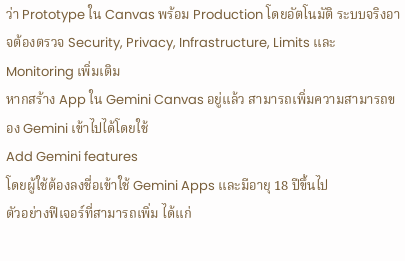ว่า Prototype ใน Canvas พร้อม Production โดยอัตโนมัติ ระบบจริงอาจต้องตรวจ Security, Privacy, Infrastructure, Limits และ Monitoring เพิ่มเติม
หากสร้าง App ใน Gemini Canvas อยู่แล้ว สามารถเพิ่มความสามารถของ Gemini เข้าไปได้โดยใช้
Add Gemini features
โดยผู้ใช้ต้องลงชื่อเข้าใช้ Gemini Apps และมีอายุ 18 ปีขึ้นไป
ตัวอย่างฟีเจอร์ที่สามารถเพิ่ม ได้แก่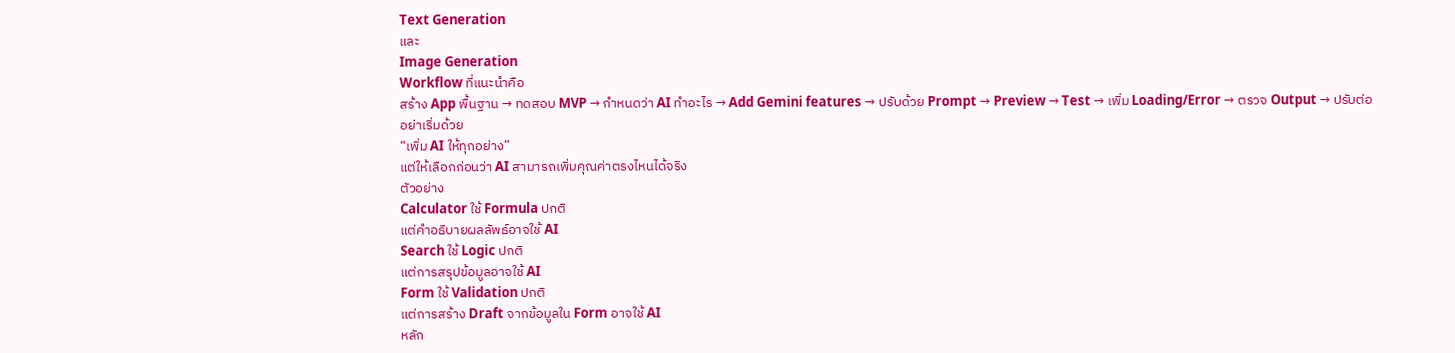Text Generation
และ
Image Generation
Workflow ที่แนะนำคือ
สร้าง App พื้นฐาน → ทดสอบ MVP → กำหนดว่า AI ทำอะไร → Add Gemini features → ปรับด้วย Prompt → Preview → Test → เพิ่ม Loading/Error → ตรวจ Output → ปรับต่อ
อย่าเริ่มด้วย
“เพิ่ม AI ให้ทุกอย่าง”
แต่ให้เลือกก่อนว่า AI สามารถเพิ่มคุณค่าตรงไหนได้จริง
ตัวอย่าง
Calculator ใช้ Formula ปกติ
แต่คำอธิบายผลลัพธ์อาจใช้ AI
Search ใช้ Logic ปกติ
แต่การสรุปข้อมูลอาจใช้ AI
Form ใช้ Validation ปกติ
แต่การสร้าง Draft จากข้อมูลใน Form อาจใช้ AI
หลัก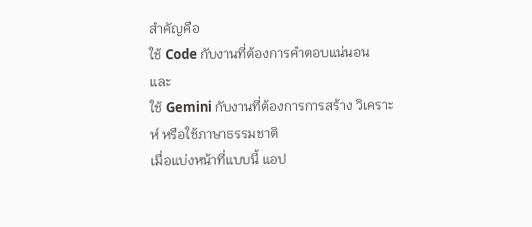สำคัญคือ
ใช้ Code กับงานที่ต้องการคำตอบแน่นอน
และ
ใช้ Gemini กับงานที่ต้องการการสร้าง วิเคราะห์ หรือใช้ภาษาธรรมชาติ
เมื่อแบ่งหน้าที่แบบนี้ แอป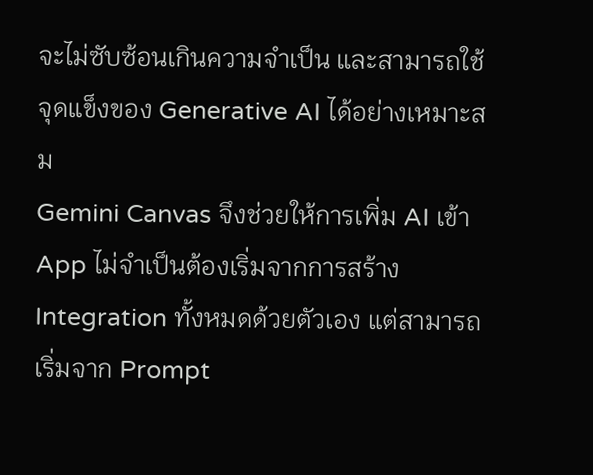จะไม่ซับซ้อนเกินความจำเป็น และสามารถใช้จุดแข็งของ Generative AI ได้อย่างเหมาะสม
Gemini Canvas จึงช่วยให้การเพิ่ม AI เข้า App ไม่จำเป็นต้องเริ่มจากการสร้าง Integration ทั้งหมดด้วยตัวเอง แต่สามารถเริ่มจาก Prompt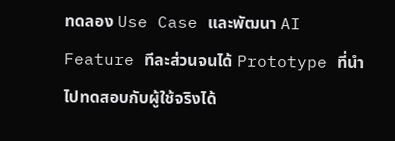ทดลอง Use Case และพัฒนา AI Feature ทีละส่วนจนได้ Prototype ที่นำไปทดสอบกับผู้ใช้จริงได้